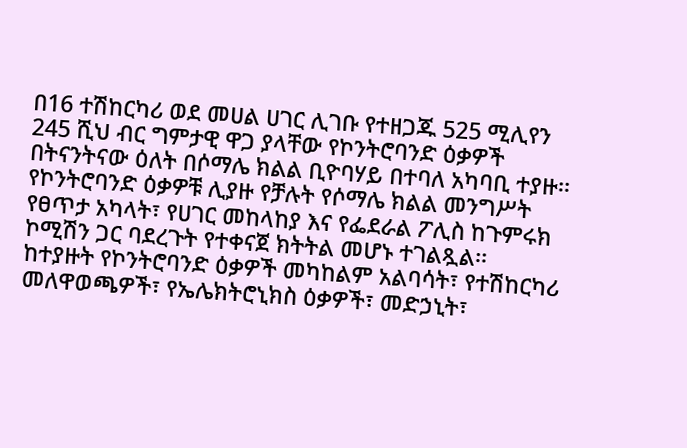በ16 ተሽከርካሪ ወደ መሀል ሀገር ሊገቡ የተዘጋጁ 525 ሚሊየን 245 ሺህ ብር ግምታዊ ዋጋ ያላቸው የኮንትሮባንድ ዕቃዎች በትናንትናው ዕለት በሶማሌ ክልል ቢዮባሃይ በተባለ አካባቢ ተያዙ፡፡
የኮንትሮባንድ ዕቃዎቹ ሊያዙ የቻሉት የሶማሌ ክልል መንግሥት የፀጥታ አካላት፣ የሀገር መከላከያ እና የፌደራል ፖሊስ ከጉምሩክ ኮሚሽን ጋር ባደረጉት የተቀናጀ ክትትል መሆኑ ተገልጿል፡፡
ከተያዙት የኮንትሮባንድ ዕቃዎች መካከልም አልባሳት፣ የተሽከርካሪ መለዋወጫዎች፣ የኤሌክትሮኒክስ ዕቃዎች፣ መድኃኒት፣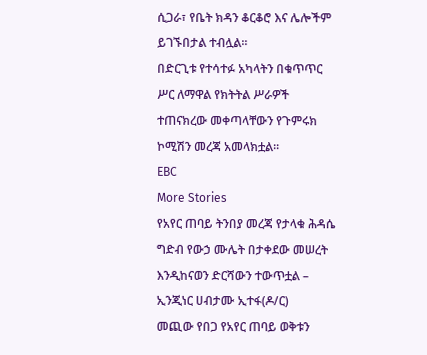ሲጋራ፣ የቤት ክዳን ቆርቆሮ እና ሌሎችም ይገኙበታል ተብሏል፡፡
በድርጊቱ የተሳተፉ አካላትን በቁጥጥር ሥር ለማዋል የክትትል ሥራዎች ተጠናክረው መቀጣላቸውን የጉምሩክ ኮሚሽን መረጃ አመላክቷል፡፡
EBC
More Stories
የአየር ጠባይ ትንበያ መረጃ የታላቁ ሕዳሴ ግድብ የውኃ ሙሌት በታቀደው መሠረት እንዲከናወን ድርሻውን ተውጥቷል – ኢንጂነር ሀብታሙ ኢተፋ(ዶ/ር)
መጪው የበጋ የአየር ጠባይ ወቅቱን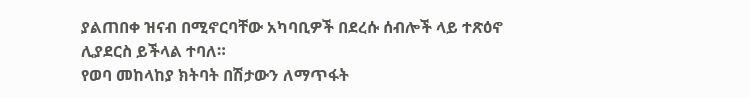ያልጠበቀ ዝናብ በሚኖርባቸው አካባቢዎች በደረሱ ሰብሎች ላይ ተጽዕኖ ሊያደርስ ይችላል ተባለ።
የወባ መከላከያ ክትባት በሽታውን ለማጥፋት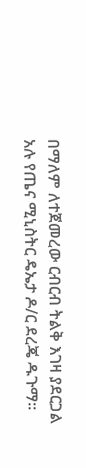በማለም ለተጀመረው ርብርብ ትልቅ እገዛ ያደርጋል አሉ የጤና ሚኒስትር ዴኤታ ዶ/ር ደረጄ ዱጉማ።